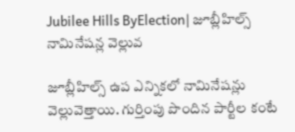Jubilee Hills ByElection| జూబ్లీహిల్స్ నామినేషన్ల వెల్లువ

జూబ్లీహిల్స్ ఉప ఎన్నికలో నామినేషన్లు వెల్లువెత్తాయి. గుర్తింపు పొందిన పార్టీల కంటే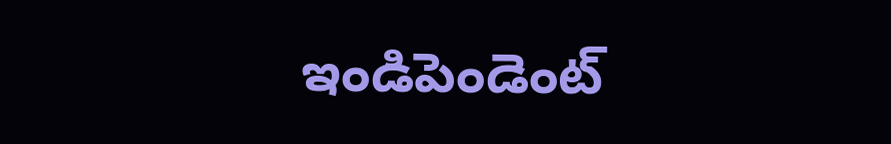ఇండిపెండెంట్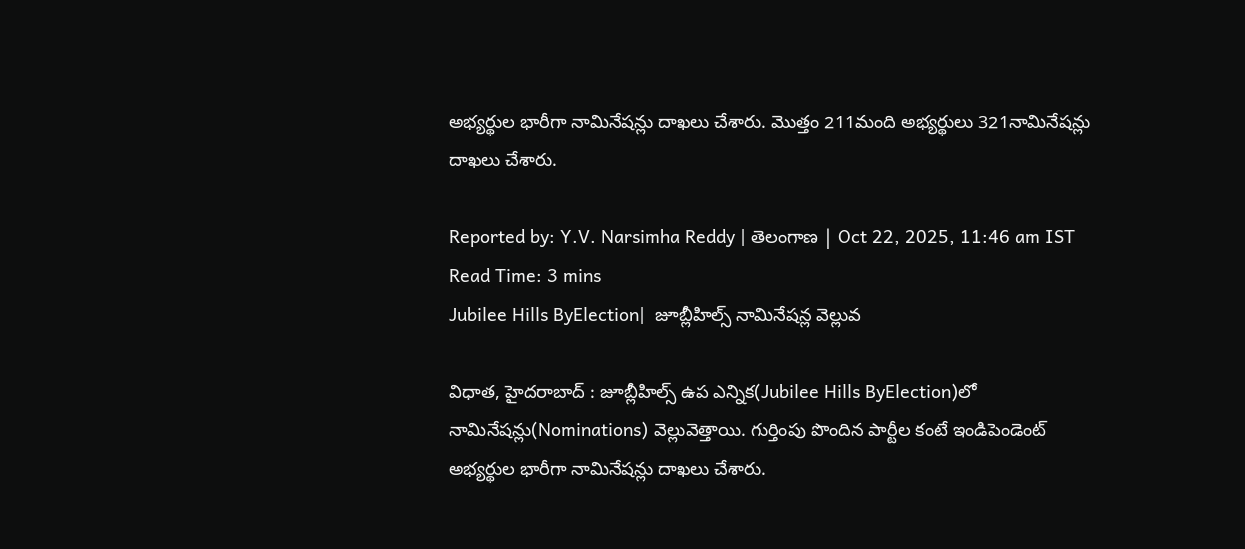అభ్యర్థుల భారీగా నామినేషన్లు దాఖలు చేశారు. మొత్తం 211మంది అభ్యర్థులు 321నామినేషన్లు దాఖలు చేశారు.

Reported by: Y.V. Narsimha Reddy | తెలంగాణ‌ | Oct 22, 2025, 11:46 am IST
Read Time: 3 mins
Jubilee Hills ByElection|  జూబ్లీహిల్స్ నామినేషన్ల వెల్లువ

విధాత, హైదరాబాద్ : జూబ్లీహిల్స్ ఉప ఎన్నిక(Jubilee Hills ByElection)లో నామినేషన్లు(Nominations) వెల్లువెత్తాయి. గుర్తింపు పొందిన పార్టీల కంటే ఇండిపెండెంట్ అభ్యర్థుల భారీగా నామినేషన్లు దాఖలు చేశారు.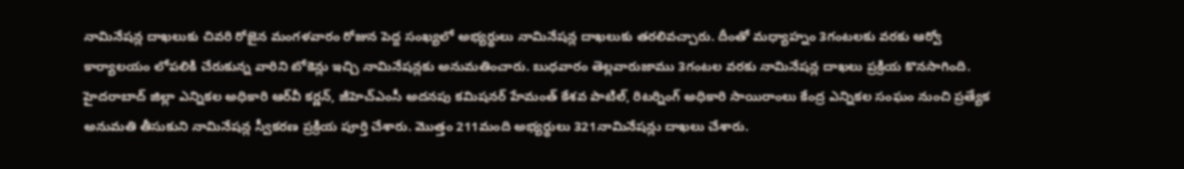నామినేషన్ల దాఖలుకు చివరి రోజైన మంగళవారం రోజున పెద్ద సంఖ్యలో అభ్యర్థులు నామినేషన్ల దాఖలుకు తరలివచ్చారు. దీంతో మధ్యాహ్నం 3గంటలకు వరకు ఆర్వో కార్యాలయం లోపలికి చేరుకున్న వారిని టోకెన్లు ఇచ్చి నామినేషన్లకు అనుమతించారు. బుధవారం తెల్లవారుజాము 3గంటల వరకు నామినేషన్ల దాఖలు ప్రక్రియ కొనసాగింది. హైదరాబాద్‌ జిల్లా ఎన్నికల అధికారి ఆర్‌వీ కర్ణన్, జీహెచ్‌ఎంసీ అదనపు కమిషనర్‌ హేమంత్‌ కేశవ పాటిల్, రిటర్నింగ్‌ అధికారి సాయిరాంలు కేంద్ర ఎన్నికల సంఘం నుంచి ప్రత్యేక అనుమతి తీసుకుని నామినేషన్ల స్వీకరణ ప్రక్రియ పూర్తి చేశారు. మొత్తం 211మంది అభ్యర్థులు 321నామినేషన్లు దాఖలు చేశారు.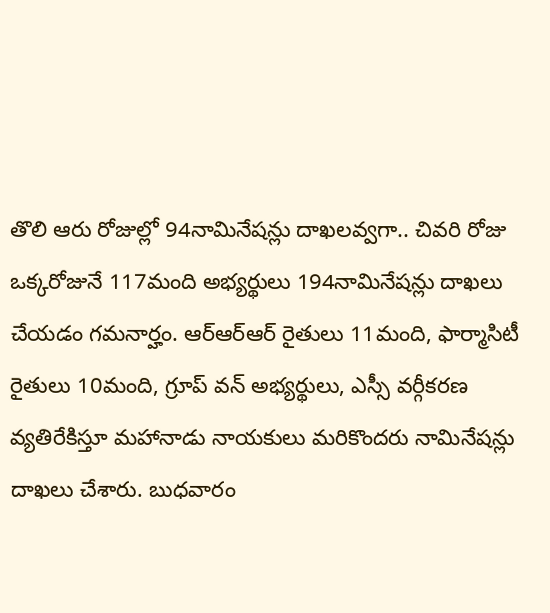తొలి ఆరు రోజుల్లో 94నామినేషన్లు దాఖలవ్వగా.. చివరి రోజు ఒక్కరోజునే 117మంది అభ్యర్థులు 194నామినేషన్లు దాఖలు చేయడం గమనార్హం. ఆర్ఆర్ఆర్ రైతులు 11మంది, ఫార్మాసిటీ రైతులు 10మంది, గ్రూప్ వన్ అభ్యర్థులు, ఎస్సీ వర్గీకరణ వ్యతిరేకిస్తూ మహానాడు నాయకులు మరికొందరు నామినేషన్లు దాఖలు చేశారు. బుధవారం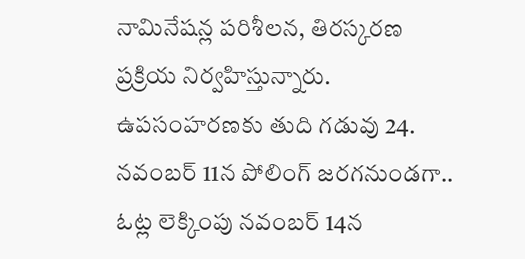నామినేషన్ల పరిశీలన, తిరస్కరణ ప్రక్రియ నిర్వహిస్తున్నారు. ఉపసంహరణకు తుది గడువు 24. నవంబర్‌ 11న పోలింగ్‌ జరగనుండగా.. ఓట్ల లెక్కింపు నవంబర్‌ 14న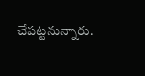చేపట్టనున్నారు.